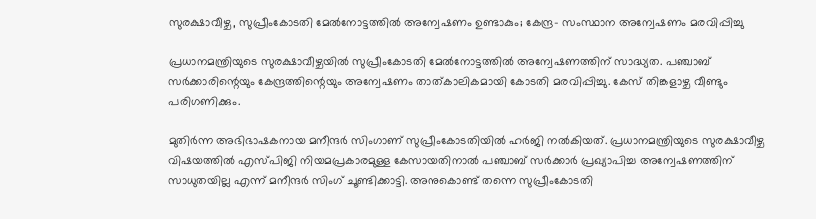സുരക്ഷാവീഴ്ച, സുപ്രീംകോടതി മേല്‍നോട്ടത്തില്‍ അന്വേഷണം ഉണ്ടാകും; കേന്ദ്ര- സംസ്ഥാന അന്വേഷണം മരവിപ്പിച്ചു

പ്രധാനമന്ത്രിയുടെ സുരക്ഷാവീഴ്ചയില്‍ സുപ്രീംകോടതി മേല്‍നോട്ടത്തില്‍ അന്വേഷണത്തിന് സാദ്ധ്യത. പഞ്ചാബ് സര്‍ക്കാരിന്റെയും കേന്ദ്രത്തിന്റെയും അന്വേഷണം താത്കാലികമായി കോടതി മരവിപ്പിച്ചു. കേസ് തിങ്കളാഴ്ച വീണ്ടും പരിഗണിക്കും.

മുതിര്‍ന്ന അഭിഭാഷകനായ മനീന്ദര്‍ സിംഗാണ് സുപ്രീംകോടതിയില്‍ ഹര്‍ജി നല്‍കിയത്. പ്രധാനമന്ത്രിയുടെ സുരക്ഷാവീഴ്ച വിഷയത്തില്‍ എസ്പിജി നിയമപ്രകാരമുള്ള കേസായതിനാല്‍ പഞ്ചാബ് സര്‍ക്കാര്‍ പ്രഖ്യാപിച്ച അന്വേഷണത്തിന് സാധുതയില്ല എന്ന് മനീന്ദര്‍ സിംഗ് ചൂണ്ടിക്കാട്ടി. അനുകൊണ്ട് തന്നെ സുപ്രീംകോടതി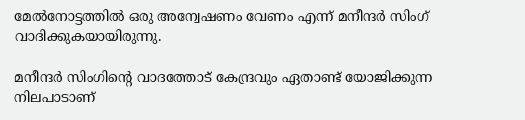മേല്‍നോട്ടത്തില്‍ ഒരു അന്വേഷണം വേണം എന്ന് മനീന്ദര്‍ സിംഗ് വാദിക്കുകയായിരുന്നു.

മനീന്ദര്‍ സിംഗിന്റെ വാദത്തോട് കേന്ദ്രവും ഏതാണ്ട് യോജിക്കുന്ന നിലപാടാണ്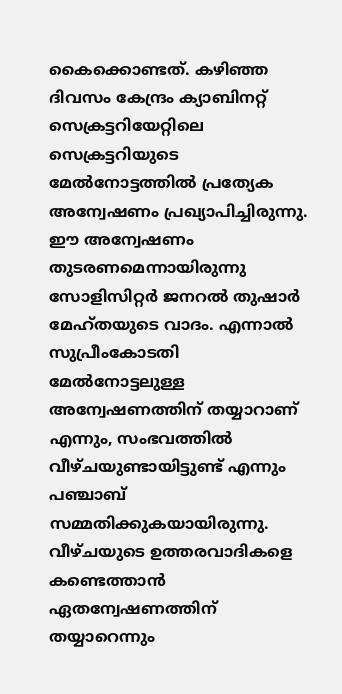കൈക്കൊണ്ടത്. കഴിഞ്ഞ ദിവസം കേന്ദ്രം ക്യാബിനറ്റ് സെക്രട്ടറിയേറ്റിലെ സെക്രട്ടറിയുടെ മേല്‍നോട്ടത്തില്‍ പ്രത്യേക അന്വേഷണം പ്രഖ്യാപിച്ചിരുന്നു. ഈ അന്വേഷണം തുടരണമെന്നായിരുന്നു സോളിസിറ്റര്‍ ജനറല്‍ തുഷാര്‍ മേഹ്തയുടെ വാദം. എന്നാല്‍ സുപ്രീംകോടതി മേല്‍നോട്ടലുള്ള അന്വേഷണത്തിന് തയ്യാറാണ് എന്നും, സംഭവത്തില്‍ വീഴ്ചയുണ്ടായിട്ടുണ്ട് എന്നും പഞ്ചാബ് സമ്മതിക്കുകയായിരുന്നു. വീഴ്ചയുടെ ഉത്തരവാദികളെ കണ്ടെത്താന്‍ ഏതന്വേഷണത്തിന് തയ്യാറെന്നും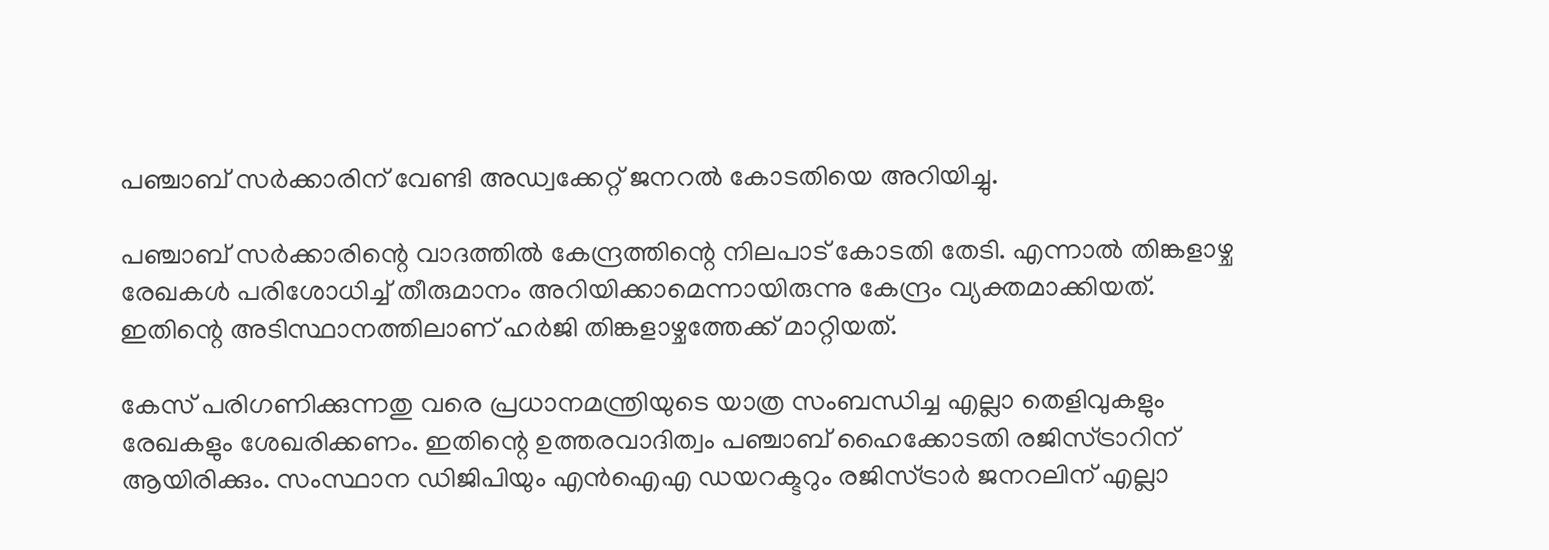പഞ്ചാബ് സര്‍ക്കാരിന് വേണ്ടി അഡ്വക്കേറ്റ് ജനറല്‍ കോടതിയെ അറിയിച്ചു.

പഞ്ചാബ് സര്‍ക്കാരിന്റെ വാദത്തില്‍ കേന്ദ്രത്തിന്റെ നിലപാട് കോടതി തേടി. എന്നാല്‍ തിങ്കളാഴ്ച രേഖകള്‍ പരിശോധിച്ച് തീരുമാനം അറിയിക്കാമെന്നായിരുന്നു കേന്ദ്രം വ്യക്തമാക്കിയത്. ഇതിന്റെ അടിസ്ഥാനത്തിലാണ് ഹര്‍ജി തിങ്കളാഴ്ചത്തേക്ക് മാറ്റിയത്.

കേസ് പരിഗണിക്കുന്നതു വരെ പ്രധാനമന്ത്രിയുടെ യാത്ര സംബന്ധിച്ച എല്ലാ തെളിവുകളും രേഖകളും ശേഖരിക്കണം. ഇതിന്റെ ഉത്തരവാദിത്വം പഞ്ചാബ് ഹൈക്കോടതി രജിസ്ട്രാറിന് ആയിരിക്കും. സംസ്ഥാന ഡിജിപിയും എന്‍ഐഎ ഡയറക്ടറും രജിസ്ട്രാര്‍ ജനറലിന് എല്ലാ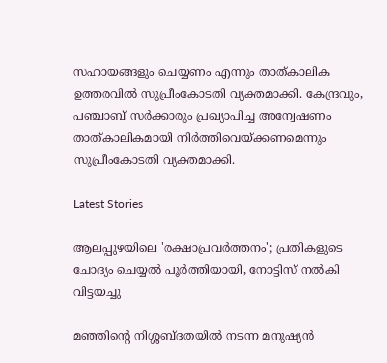സഹായങ്ങളും ചെയ്യണം എന്നും താത്കാലിക ഉത്തരവില്‍ സുപ്രീംകോടതി വ്യക്തമാക്കി. കേന്ദ്രവും, പഞ്ചാബ് സര്‍ക്കാരും പ്രഖ്യാപിച്ച അന്വേഷണം താത്കാലികമായി നിര്‍ത്തിവെയ്ക്കണമെന്നും സുപ്രീംകോടതി വ്യക്തമാക്കി.

Latest Stories

ആലപ്പുഴയിലെ 'രക്ഷാപ്രവർത്തനം'; പ്രതികളുടെ ചോദ്യം ചെയ്യൽ പൂർത്തിയായി, നോട്ടിസ് നൽകി വിട്ടയച്ചു

മഞ്ഞിന്റെ നിശ്ശബ്ദതയിൽ നടന്ന മനുഷ്യൻ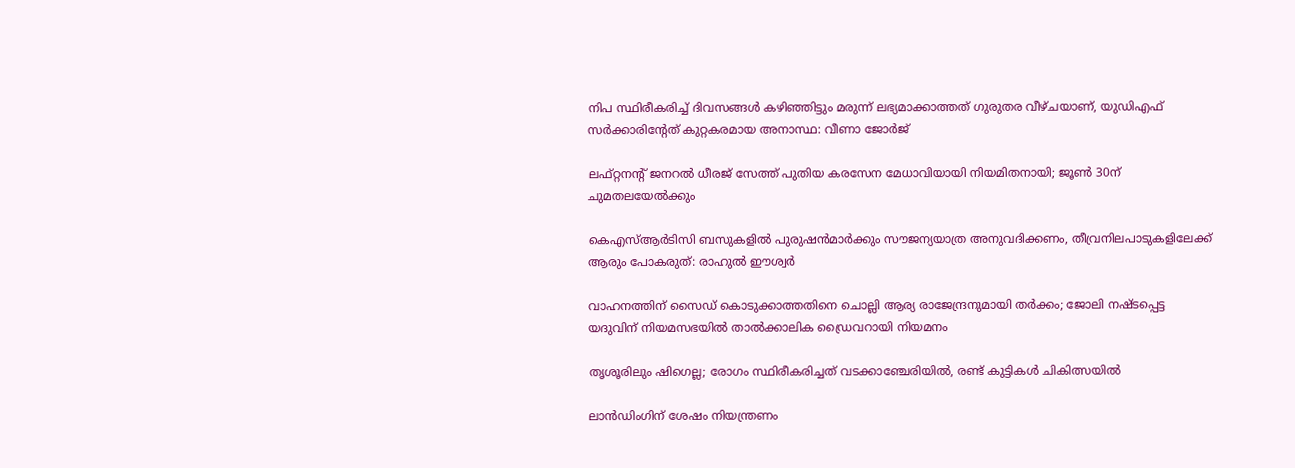നിപ സ്ഥിരീകരിച്ച് ദിവസങ്ങൾ കഴിഞ്ഞിട്ടും മരുന്ന് ലഭ്യമാക്കാത്തത് ഗുരുതര വീഴ്ചയാണ്, യുഡിഎഫ് സർക്കാരിന്റേത് കുറ്റകരമായ അനാസ്ഥ: വീണാ ജോർജ്

ലഫ്റ്റനന്റ് ജനറൽ ധീരജ് സേത്ത് പുതിയ കരസേന മേധാവിയായി നിയമിതനായി; ജൂൺ 30ന് ചുമതലയേൽക്കും

കെഎസ്ആർടിസി ബസുകളിൽ പുരുഷൻമാർക്കും സൗജന്യയാത്ര അനുവദിക്കണം, തീവ്രനിലപാടുകളിലേക്ക് ആരും പോകരുത്: രാഹുൽ ഈശ്വർ

വാഹനത്തിന് സൈഡ് കൊടുക്കാത്തതിനെ ചൊല്ലി ആര്യ രാജേന്ദ്രനുമായി തർക്കം; ജോലി നഷ്ടപ്പെട്ട യദുവിന് നിയമസഭയിൽ താൽക്കാലിക ഡ്രൈവറായി നിയമനം

തൃശൂരിലും ഷിഗെല്ല; രോഗം സ്ഥിരീകരിച്ചത് വടക്കാഞ്ചേരിയിൽ, രണ്ട് കുട്ടികൾ ചികിത്സയിൽ

ലാൻഡിംഗിന് ശേഷം നിയന്ത്രണം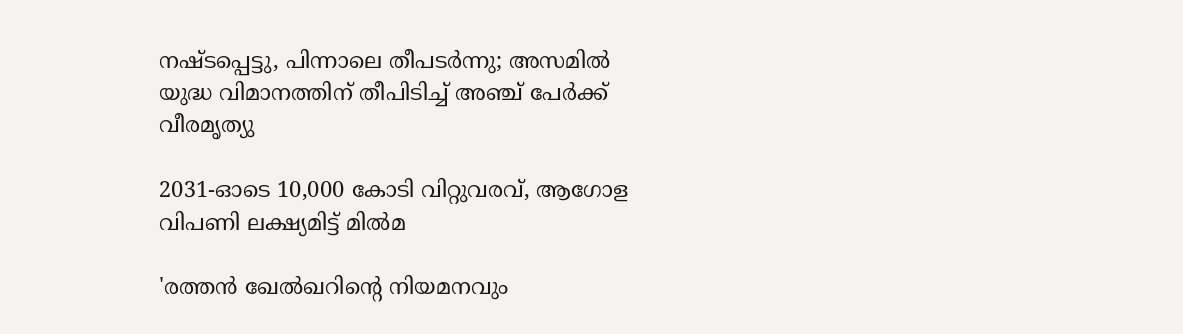നഷ്ടപ്പെട്ടു, പിന്നാലെ തീപടർന്നു; അസമിൽ യുദ്ധ വിമാനത്തിന് തീപിടിച്ച് അഞ്ച് പേർക്ക് വീരമൃത്യു

2031-ഓടെ 10,000 കോടി വിറ്റുവരവ്, ആഗോള വിപണി ലക്ഷ്യമിട്ട് മിൽമ

'രത്തൻ ഖേൽഖറിന്റെ നിയമനവും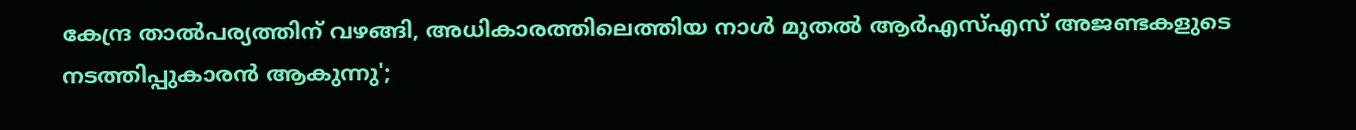കേന്ദ്ര താൽപര്യത്തിന് വഴങ്ങി, അധികാരത്തിലെത്തിയ നാൾ മുതൽ ആർഎസ്എസ് അജണ്ടകളുടെ നടത്തിപ്പുകാരൻ ആകുന്നു';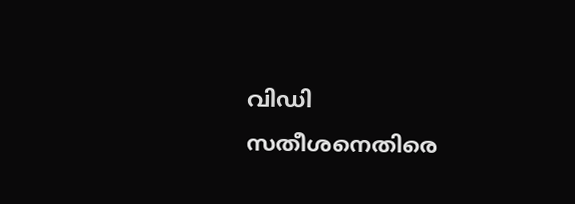വിഡി സതീശനെതിരെ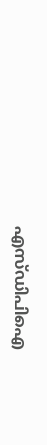എസ്ഡിപിഐ